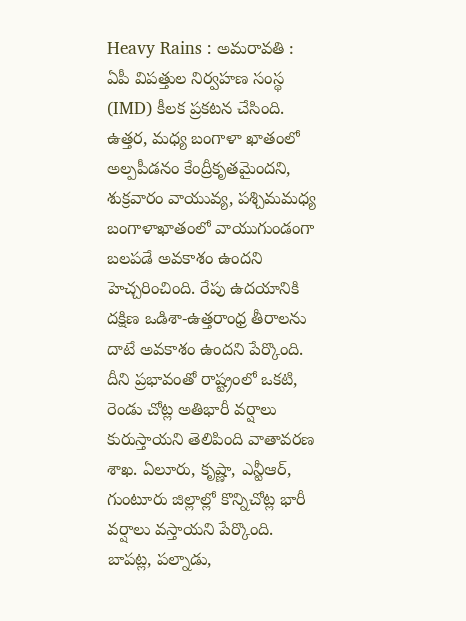Heavy Rains : అమరావతి : ఏపీ విపత్తుల నిర్వహణ సంస్థ (IMD) కీలక ప్రకటన చేసింది. ఉత్తర, మధ్య బంగాళా ఖాతంలో అల్పపీడనం కేంద్రీకృతమైందని, శుక్రవారం వాయువ్య, పశ్చిమమధ్య బంగాళాఖాతంలో వాయుగుండంగా బలపడే అవకాశం ఉందని హెచ్చరించింది. రేపు ఉదయానికి దక్షిణ ఒడిశా-ఉత్తరాంధ్ర తీరాలను దాటే అవకాశం ఉందని పేర్కొంది. దీని ప్రభావంతో రాష్ట్రంలో ఒకటి, రెండు చోట్ల అతిభారీ వర్షాలు కురుస్తాయని తెలిపింది వాతావరణ శాఖ. ఏలూరు, కృష్ణా, ఎన్టీఆర్, గుంటూరు జిల్లాల్లో కొన్నిచోట్ల భారీ వర్షాలు వస్తాయని పేర్కొంది. బాపట్ల, పల్నాడు,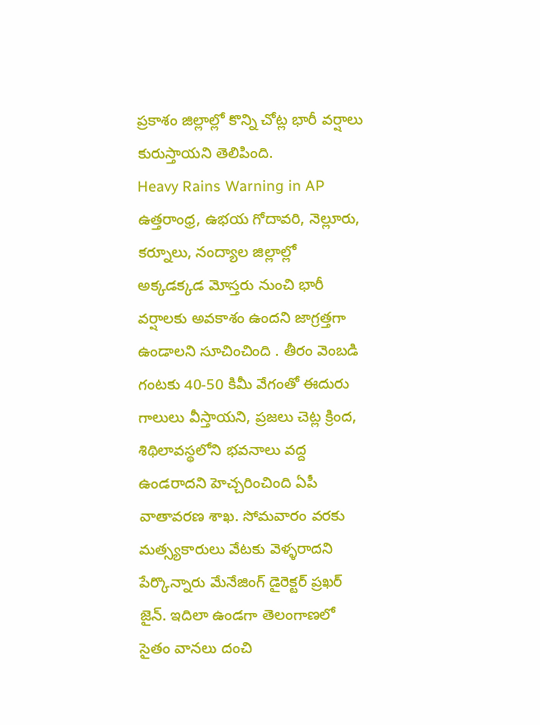ప్రకాశం జిల్లాల్లో కొన్ని చోట్ల భారీ వర్షాలు కురుస్తాయని తెలిపింది.
Heavy Rains Warning in AP
ఉత్తరాంధ్ర, ఉభయ గోదావరి, నెల్లూరు, కర్నూలు, నంద్యాల జిల్లాల్లో అక్కడక్కడ మోస్తరు నుంచి భారీ వర్షాలకు అవకాశం ఉందని జాగ్రత్తగా ఉండాలని సూచించింది . తీరం వెంబడి గంటకు 40-50 కిమీ వేగంతో ఈదురు గాలులు వీస్తాయని, ప్రజలు చెట్ల క్రింద, శిథిలావస్థలోని భవనాలు వద్ద ఉండరాదని హెచ్చరించింది ఏపీ వాతావరణ శాఖ. సోమవారం వరకు మత్స్యకారులు వేటకు వెళ్ళరాదని పేర్కొన్నారు మేనేజింగ్ డైరెక్టర్ ప్రఖర్ జైన్. ఇదిలా ఉండగా తెలంగాణలో సైతం వానలు దంచి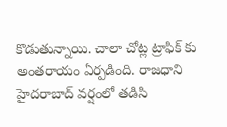కొడుతున్నాయి. చాలా చోట్ల ట్రాఫిక్ కు అంతరాయం ఏర్పడింది. రాజధాని హైదరాబాద్ వర్షంలో తడిసి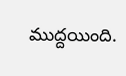ముద్దయింది.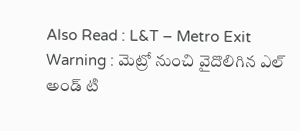Also Read : L&T – Metro Exit Warning : మెట్రో నుంచి వైదొలిగిన ఎల్ అండ్ టి